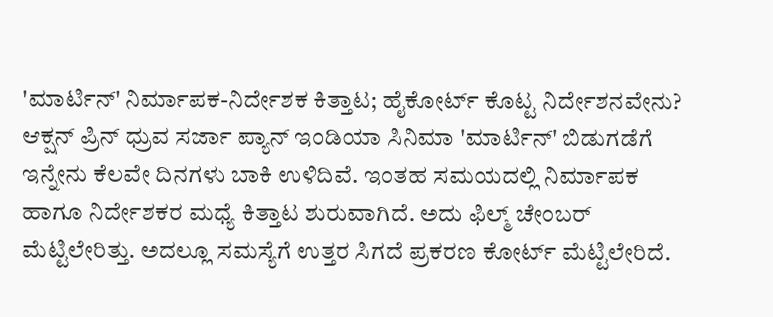'ಮಾರ್ಟಿನ್' ನಿರ್ಮಾಪಕ-ನಿರ್ದೇಶಕ ಕಿತ್ತಾಟ; ಹೈಕೋರ್ಟ್ ಕೊಟ್ಟ ನಿರ್ದೇಶನವೇನು?
ಆಕ್ಷನ್ ಪ್ರಿನ್ ಧ್ರುವ ಸರ್ಜಾ ಪ್ಯಾನ್ ಇಂಡಿಯಾ ಸಿನಿಮಾ 'ಮಾರ್ಟಿನ್' ಬಿಡುಗಡೆಗೆ ಇನ್ನೇನು ಕೆಲವೇ ದಿನಗಳು ಬಾಕಿ ಉಳಿದಿವೆ. ಇಂತಹ ಸಮಯದಲ್ಲಿ ನಿರ್ಮಾಪಕ ಹಾಗೂ ನಿರ್ದೇಶಕರ ಮಧ್ಯೆ ಕಿತ್ತಾಟ ಶುರುವಾಗಿದೆ. ಅದು ಫಿಲ್ಮ್ ಚೇಂಬರ್ ಮೆಟ್ಟಿಲೇರಿತ್ತು. ಅದಲ್ಲೂ ಸಮಸ್ಯೆಗೆ ಉತ್ತರ ಸಿಗದೆ ಪ್ರಕರಣ ಕೋರ್ಟ್ ಮೆಟ್ಟಿಲೇರಿದೆ.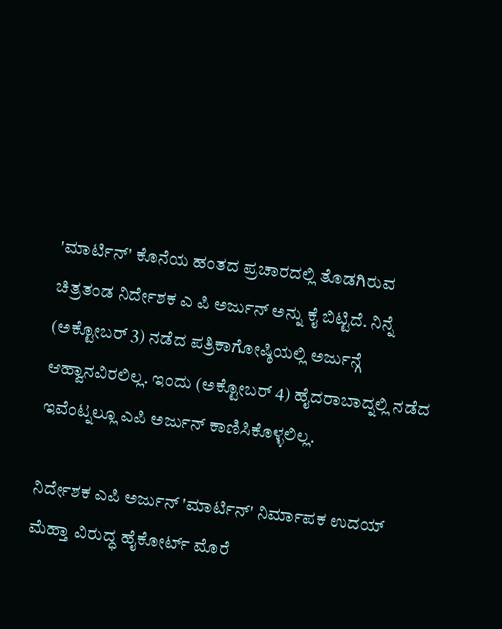'ಮಾರ್ಟಿನ್' ಕೊನೆಯ ಹಂತದ ಪ್ರಚಾರದಲ್ಲಿ ತೊಡಗಿರುವ ಚಿತ್ರತಂಡ ನಿರ್ದೇಶಕ ಎ ಪಿ ಅರ್ಜುನ್ ಅನ್ನು ಕೈ ಬಿಟ್ಟಿದೆ. ನಿನ್ನೆ (ಅಕ್ಟೋಬರ್ 3) ನಡೆದ ಪತ್ರಿಕಾಗೋಷ್ಠಿಯಲ್ಲಿ ಅರ್ಜುನ್ಗೆ ಆಹ್ವಾನವಿರಲಿಲ್ಲ. ಇಂದು (ಅಕ್ಟೋಬರ್ 4) ಹೈದರಾಬಾದ್ನಲ್ಲಿ ನಡೆದ ಇವೆಂಟ್ನಲ್ಲೂ ಎಪಿ ಅರ್ಜುನ್ ಕಾಣಿಸಿಕೊಳ್ಳಲಿಲ್ಲ.

ನಿರ್ದೇಶಕ ಎಪಿ ಅರ್ಜುನ್ 'ಮಾರ್ಟಿನ್' ನಿರ್ಮಾಪಕ ಉದಯ್ ಮೆಹ್ತಾ ವಿರುದ್ಧ ಹೈಕೋರ್ಟ್ ಮೊರೆ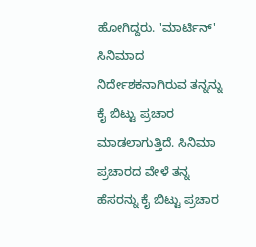ಹೋಗಿದ್ದರು. 'ಮಾರ್ಟಿನ್' ಸಿನಿಮಾದ ನಿರ್ದೇಶಕನಾಗಿರುವ ತನ್ನನ್ನು ಕೈ ಬಿಟ್ಟು ಪ್ರಚಾರ ಮಾಡಲಾಗುತ್ತಿದೆ. ಸಿನಿಮಾ ಪ್ರಚಾರದ ವೇಳೆ ತನ್ನ ಹೆಸರನ್ನು ಕೈ ಬಿಟ್ಟು ಪ್ರಚಾರ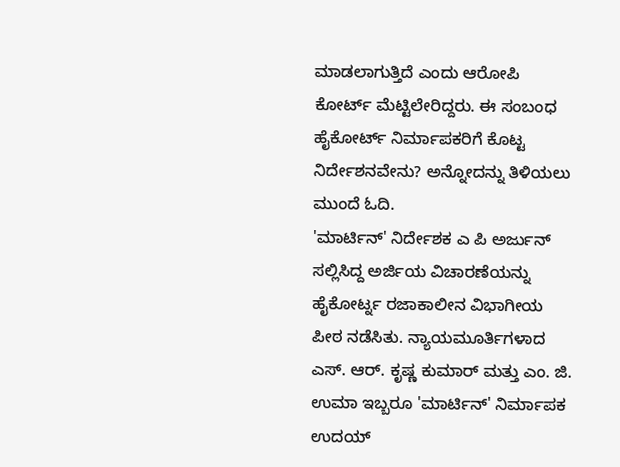ಮಾಡಲಾಗುತ್ತಿದೆ ಎಂದು ಆರೋಪಿ ಕೋರ್ಟ್ ಮೆಟ್ಟಿಲೇರಿದ್ದರು. ಈ ಸಂಬಂಧ ಹೈಕೋರ್ಟ್ ನಿರ್ಮಾಪಕರಿಗೆ ಕೊಟ್ಟ ನಿರ್ದೇಶನವೇನು? ಅನ್ನೋದನ್ನು ತಿಳಿಯಲು ಮುಂದೆ ಓದಿ.
'ಮಾರ್ಟಿನ್' ನಿರ್ದೇಶಕ ಎ ಪಿ ಅರ್ಜುನ್ ಸಲ್ಲಿಸಿದ್ದ ಅರ್ಜಿಯ ವಿಚಾರಣೆಯನ್ನು ಹೈಕೋರ್ಟ್ನ ರಜಾಕಾಲೀನ ವಿಭಾಗೀಯ ಪೀಠ ನಡೆಸಿತು. ನ್ಯಾಯಮೂರ್ತಿಗಳಾದ ಎಸ್. ಆರ್. ಕೃಷ್ಣ ಕುಮಾರ್ ಮತ್ತು ಎಂ. ಜಿ. ಉಮಾ ಇಬ್ಬರೂ 'ಮಾರ್ಟಿನ್' ನಿರ್ಮಾಪಕ ಉದಯ್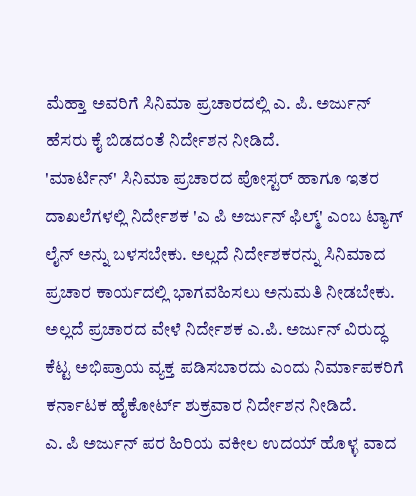ಮೆಹ್ತಾ ಅವರಿಗೆ ಸಿನಿಮಾ ಪ್ರಚಾರದಲ್ಲಿ ಎ. ಪಿ. ಅರ್ಜುನ್ ಹೆಸರು ಕೈ ಬಿಡದಂತೆ ನಿರ್ದೇಶನ ನೀಡಿದೆ.
'ಮಾರ್ಟಿನ್' ಸಿನಿಮಾ ಪ್ರಚಾರದ ಪೋಸ್ಟರ್ ಹಾಗೂ ಇತರ ದಾಖಲೆಗಳಲ್ಲಿ ನಿರ್ದೇಶಕ 'ಎ ಪಿ ಅರ್ಜುನ್ ಫಿಲ್ಮ್' ಎಂಬ ಟ್ಯಾಗ್ ಲೈನ್ ಅನ್ನು ಬಳಸಬೇಕು. ಅಲ್ಲದೆ ನಿರ್ದೇಶಕರನ್ನು ಸಿನಿಮಾದ ಪ್ರಚಾರ ಕಾರ್ಯದಲ್ಲಿ ಭಾಗವಹಿಸಲು ಅನುಮತಿ ನೀಡಬೇಕು. ಅಲ್ಲದೆ ಪ್ರಚಾರದ ವೇಳೆ ನಿರ್ದೇಶಕ ಎ.ಪಿ. ಅರ್ಜುನ್ ವಿರುದ್ಧ ಕೆಟ್ಟ ಅಭಿಪ್ರಾಯ ವ್ಯಕ್ತ ಪಡಿಸಬಾರದು ಎಂದು ನಿರ್ಮಾಪಕರಿಗೆ ಕರ್ನಾಟಕ ಹೈಕೋರ್ಟ್ ಶುಕ್ರವಾರ ನಿರ್ದೇಶನ ನೀಡಿದೆ.
ಎ. ಪಿ ಅರ್ಜುನ್ ಪರ ಹಿರಿಯ ವಕೀಲ ಉದಯ್ ಹೊಳ್ಳ ವಾದ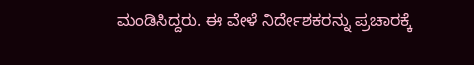ಮಂಡಿಸಿದ್ದರು. ಈ ವೇಳೆ ನಿರ್ದೇಶಕರನ್ನು ಪ್ರಚಾರಕ್ಕೆ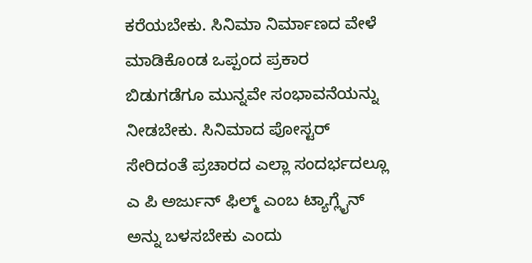ಕರೆಯಬೇಕು. ಸಿನಿಮಾ ನಿರ್ಮಾಣದ ವೇಳೆ ಮಾಡಿಕೊಂಡ ಒಪ್ಪಂದ ಪ್ರಕಾರ ಬಿಡುಗಡೆಗೂ ಮುನ್ನವೇ ಸಂಭಾವನೆಯನ್ನು ನೀಡಬೇಕು. ಸಿನಿಮಾದ ಪೋಸ್ಟರ್ ಸೇರಿದಂತೆ ಪ್ರಚಾರದ ಎಲ್ಲಾ ಸಂದರ್ಭದಲ್ಲೂ ಎ ಪಿ ಅರ್ಜುನ್ ಫಿಲ್ಮ್ ಎಂಬ ಟ್ಯಾಗ್ಲೈನ್ ಅನ್ನು ಬಳಸಬೇಕು ಎಂದು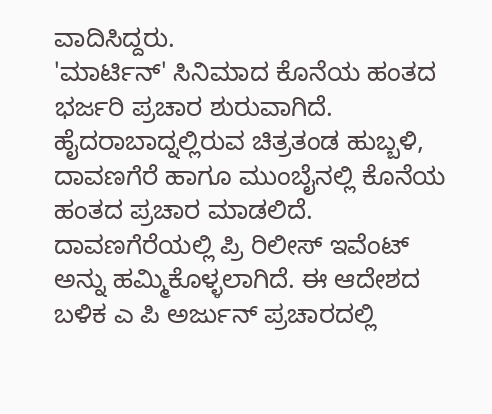ವಾದಿಸಿದ್ದರು.
'ಮಾರ್ಟಿನ್' ಸಿನಿಮಾದ ಕೊನೆಯ ಹಂತದ ಭರ್ಜರಿ ಪ್ರಚಾರ ಶುರುವಾಗಿದೆ. ಹೈದರಾಬಾದ್ನಲ್ಲಿರುವ ಚಿತ್ರತಂಡ ಹುಬ್ಬಳಿ, ದಾವಣಗೆರೆ ಹಾಗೂ ಮುಂಬೈನಲ್ಲಿ ಕೊನೆಯ ಹಂತದ ಪ್ರಚಾರ ಮಾಡಲಿದೆ. ದಾವಣಗೆರೆಯಲ್ಲಿ ಪ್ರಿ ರಿಲೀಸ್ ಇವೆಂಟ್ ಅನ್ನು ಹಮ್ಮಿಕೊಳ್ಳಲಾಗಿದೆ. ಈ ಆದೇಶದ ಬಳಿಕ ಎ ಪಿ ಅರ್ಜುನ್ ಪ್ರಚಾರದಲ್ಲಿ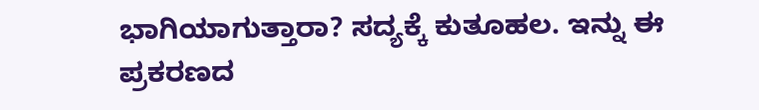ಭಾಗಿಯಾಗುತ್ತಾರಾ? ಸದ್ಯಕ್ಕೆ ಕುತೂಹಲ. ಇನ್ನು ಈ ಪ್ರಕರಣದ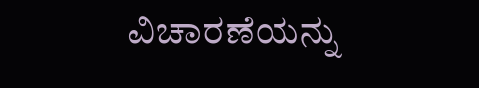ವಿಚಾರಣೆಯನ್ನು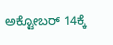ಅಕ್ಟೋಬರ್ 14ಕ್ಕೆ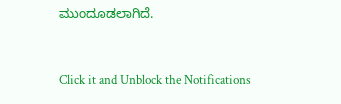ಮುಂದೂಡಲಾಗಿದೆ.


Click it and Unblock the Notifications